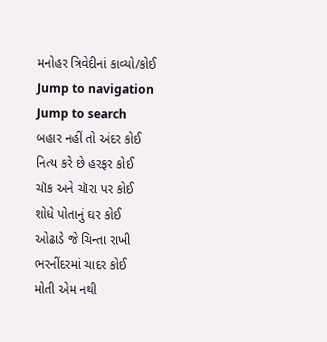મનોહર ત્રિવેદીનાં કાવ્યો/કોઈ
Jump to navigation
Jump to search
બહાર નહીં તો અંદર કોઈ
નિત્ય કરે છે હરફર કોઈ
ચૉક અને ચૉરા પર કોઈ
શોધે પોતાનું ઘર કોઈ
ઓઢાડે જે ચિન્તા રાખી
ભરનીંદરમાં ચાદર કોઈ
મોતી એમ નથી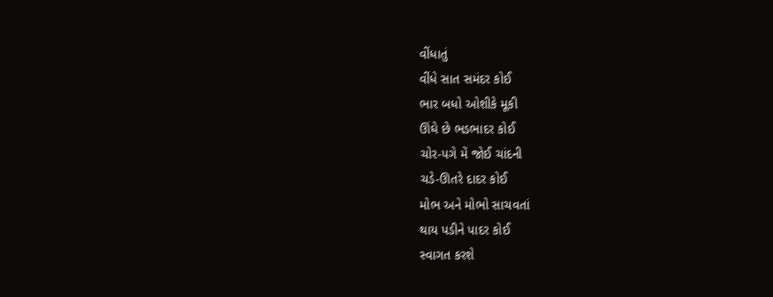વીંધાતું
વીંધે સાત સમંદર કોઈ
ભાર બધો ઓશીકે મૂકી
ઊંઘે છે ભડભાદર કોઈ
ચોર-પગે મેં જોઈ ચાંદની
ચડે-ઊતરે દાદર કોઈ
મોભ અને મોભો સાચવતાં
થાય પડીને પાદર કોઈ
સ્વાગત કરશે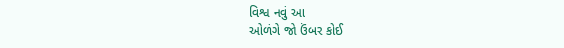વિશ્વ નવું આ
ઓળંગે જો ઉંબર કોઈ